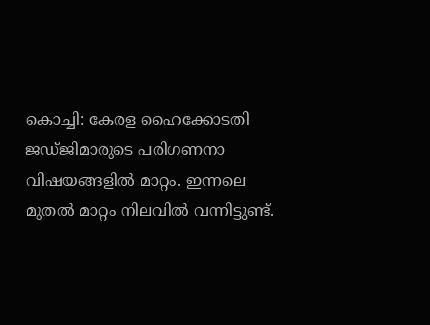കൊച്ചി: കേരള ഹൈക്കോടതി ജഡ്ജിമാരുടെ പരിഗണനാ വിഷയങ്ങളിൽ മാറ്റം. ഇന്നലെ മുതൽ മാറ്റം നിലവിൽ വന്നിട്ടുണ്ട്.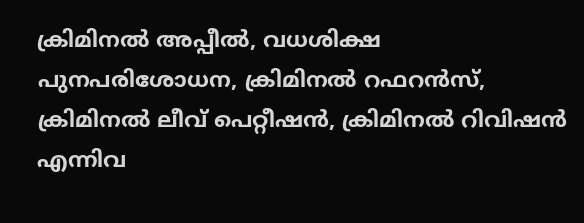ക്രിമിനൽ അപ്പീൽ, വധശിക്ഷ പുനപരിശോധന, ക്രിമിനൽ റഫറൻസ്, ക്രിമിനൽ ലീവ് പെറ്റീഷൻ, ക്രിമിനൽ റിവിഷൻ എന്നിവ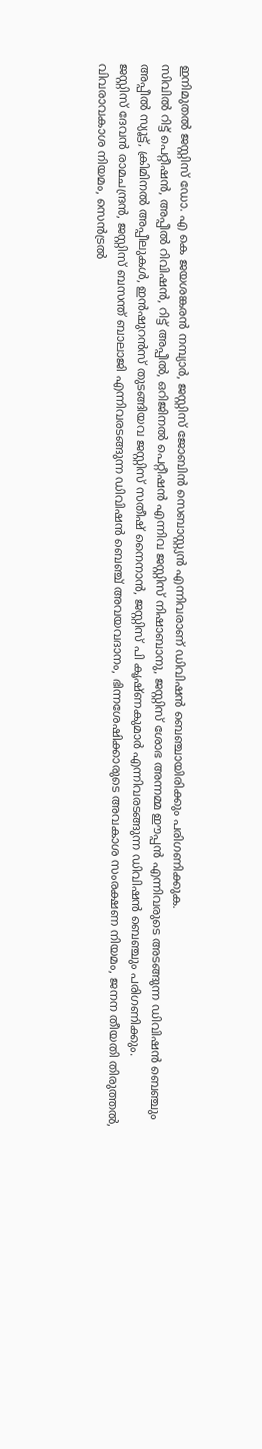ഇനിമുതൽ ജസ്റ്റിസ് ഡോ. എ കെ ജയശങ്കരൻ നമ്പ്യാർ, ജസ്റ്റിസ് ജോബിൻ സെബാസ്റ്റ്യൻ എന്നിവരാണ് ഡിവിഷൻ ബെഞ്ചായിരിക്കും പരിഗണിക്കുക.
സിവിൽ റിട്ട് പെറ്റീഷൻ, അപ്പീൽ റിവിഷൻ, റിട്ട് അപ്പീൽ, ഒറിജിനൽ പെറ്റീഷൻ എന്നിവ ജസ്റ്റിസ് നിഷാബാനു, ജസ്റ്റിസ് ശോഭ അന്നമ്മ ഈപ്പൻ എന്നിവരുടെ അടങ്ങുന്ന ഡിവിഷൻ ബെഞ്ചും അപ്പീൽ സ്യൂട്ട്, ക്രിമിനൽ അപ്പീലുകൾ, ഇൻഷുറൻസ് തുടങ്ങിയവ ജസ്റ്റിസ് സതീഷ് നൈനാൻ, ജസ്റ്റിസ് പി കൃഷ്ണകുമാർ എന്നിവരടങ്ങുന്ന ഡിവിഷൻ ബെഞ്ചും പരിഗണിക്കും.
ജസ്റ്റിസ് ദേവൻ രാമചന്ദ്രൻ, ജസ്റ്റിസ് ബസന്ത് ബാലാജി എന്നിവരടങ്ങുന്ന ഡിവിഷൻ ബെഞ്ച് അവയവദാനം, ഭിന്നശേഷിക്കാരുടെ അവകാശ സംരക്ഷണ നിയമം, ജനന തീയതി തിരുത്തൽ, വിവരാവകാശ നിയമം, സെൻട്രൽ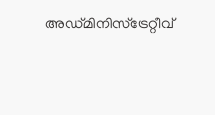അഡ്മിനിസ്ട്രേറ്റീവ്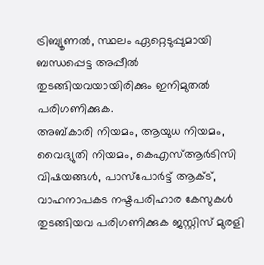ട്രിബ്യൂണൽ, സ്ഥലം ഏറ്റെടുപ്പുമായി ബന്ധപ്പെട്ട അപ്പീൽ തുടങ്ങിയവയായിരിക്കും ഇനിമുതൽ പരിഗണിക്കുക.
അബ്കാരി നിയമം, ആയുധ നിയമം, വൈദ്യുതി നിയമം, കെഎസ്ആർടിസി വിഷയങ്ങൾ, പാസ്പോർട്ട് ആക്ട്, വാഹനാപകട നഷ്ടപരിഹാര കേസുകൾ തുടങ്ങിയവ പരിഗണിക്കുക ജസ്റ്റിസ് മുരളി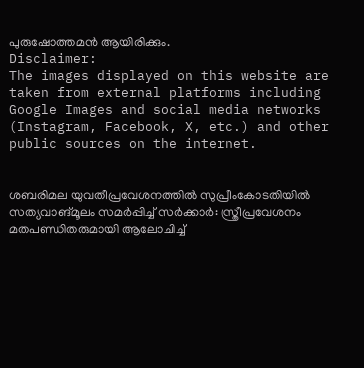പുരുഷോത്തമൻ ആയിരിക്കും.
Disclaimer:
The images displayed on this website are taken from external platforms including Google Images and social media networks (Instagram, Facebook, X, etc.) and other public sources on the internet.


ശബരിമല യുവതീപ്രവേശനത്തിൽ സുപ്രീംകോടതിയിൽ സത്യവാങ്മൂലം സമർപ്പിച്ച് സർക്കാർ: സ്ത്രീപ്രവേശനം മതപണ്ഡിതരുമായി ആലോചിച്ച്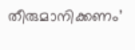തീരുമാനിക്കണം’